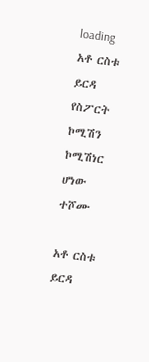loading
አቶ ርስቱ ይርዳ የስፖርት ኮሚሽን ኮሚሽነር ሆነው ተሾሙ

አቶ ርስቱ ይርዳ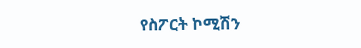የስፖርት ኮሚሽን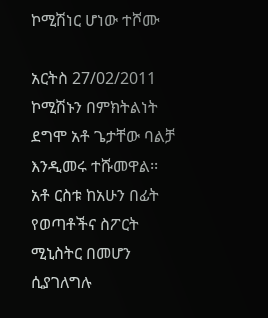ኮሚሽነር ሆነው ተሾሙ

አርትስ 27/02/2011
ኮሚሽኑን በምክትልነት ደግሞ አቶ ጌታቸው ባልቻ እንዲመሩ ተሹመዋል፡፡ አቶ ርስቱ ከአሁን በፊት የወጣቶችና ስፖርት ሚኒስትር በመሆን ሲያገለግሉ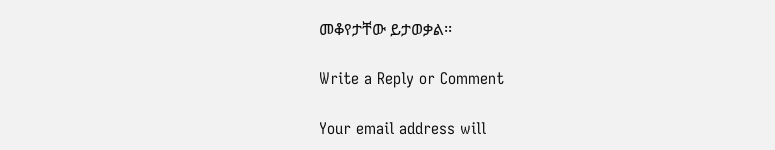መቆየታቸው ይታወቃል፡፡

Write a Reply or Comment

Your email address will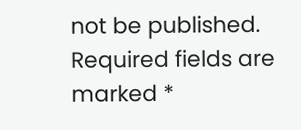not be published. Required fields are marked *